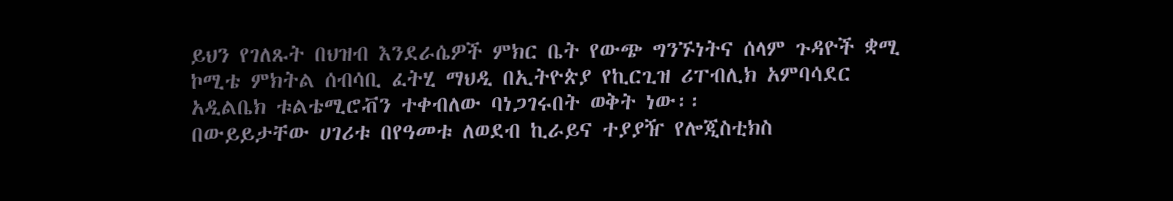ይህን የገለጹት በህዝብ እንደራሴዎች ምክር ቤት የውጭ ግንኙነትና ሰላም ጉዳዮች ቋሚ ኮሚቴ ምክትል ሰብሳቢ ፈትሂ ማህዲ በኢትዮጵያ የኪርጊዝ ሪፐብሊክ አምባሳደር አዲልቤክ ቱልቴሚሮቭን ተቀብለው ባነጋገሩበት ወቅት ነው፡፡
በውይይታቸው ሀገሪቱ በየዓመቱ ለወደብ ኪራይና ተያያዥ የሎጂስቲክስ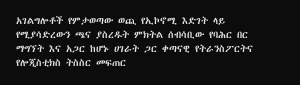አገልግሎቶች የምታወጣው ወጪ የኢኮኖሚ እድገት ላይ የሚያሳድረውን ጫና ያስረዱት ምክትል ሰብሳቢው የባሕር በር ማግኘት እና አጋር ከሆኑ ሀገራት ጋር ቀጣናዊ የትራንስፖርትና የሎጂስቲክስ ትስስር መፍጠር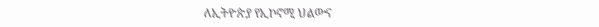ለኢትዮጵያ የኢኮኖሚ ህልውና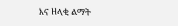እና ዘላቂ ልማት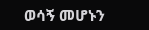ወሳኝ መሆኑን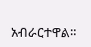አብራርተዋል።